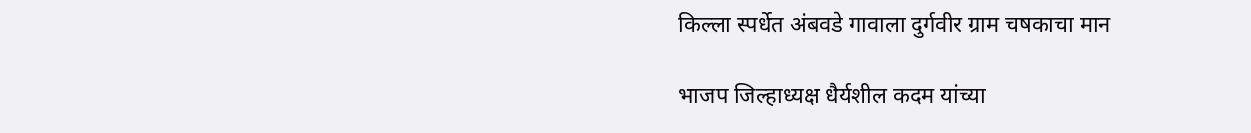किल्ला स्पर्धेत अंबवडे गावाला दुर्गवीर ग्राम चषकाचा मान

भाजप जिल्हाध्यक्ष धैर्यशील कदम यांच्या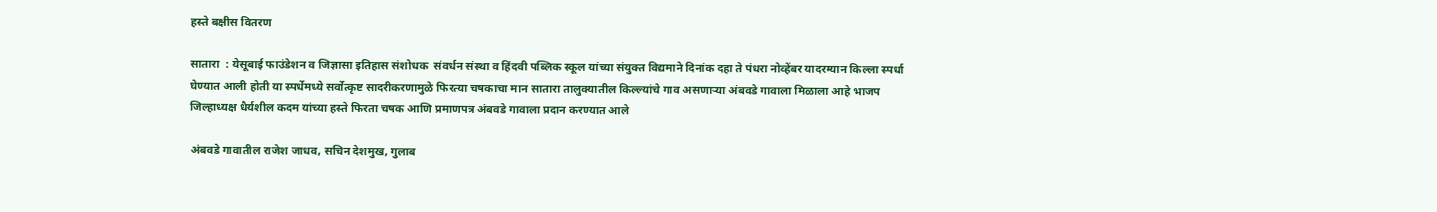हस्ते बक्षीस वितरण

सातारा  : येसूबाई फाउंडेशन व जिज्ञासा इतिहास संशोधक  संवर्धन संस्था व हिंदवी पब्लिक स्कूल यांच्या संयुक्त विद्यमाने दिनांक दहा ते पंधरा नोव्हेंबर यादरम्यान किल्ला स्पर्धा घेण्यात आली होती या स्पर्धेमध्ये सर्वोत्कृष्ट सादरीकरणामुळे फिरत्या चषकाचा मान सातारा तालुक्यातील किल्ल्यांचे गाव असणाऱ्या अंबवडे गावाला मिळाला आहे भाजप जिल्हाध्यक्ष धैर्यशील कदम यांच्या हस्ते फिरता चषक आणि प्रमाणपत्र अंबवडे गावाला प्रदान करण्यात आले

अंबवडे गावातील राजेश जाधव, सचिन देशमुख, गुलाब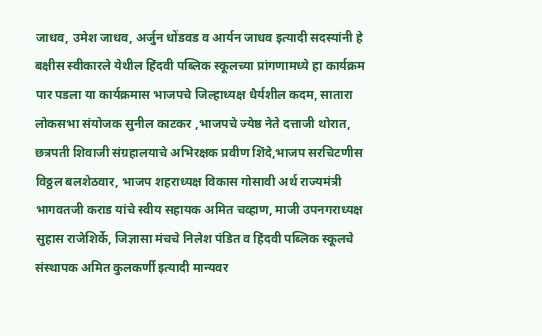जाधव, उमेश जाधव, अर्जुन धोंडवड व आर्यन जाधव इत्यादी सदस्यांनी हे बक्षीस स्वीकारले येथील हिंदवी पब्लिक स्कूलच्या प्रांगणामध्ये हा कार्यक्रम पार पडला या कार्यक्रमास भाजपचे जिल्हाध्यक्ष धैर्यशील कदम, सातारा लोकसभा संयोजक सुनील काटकर ,भाजपचे ज्येष्ठ नेते दत्ताजी थोरात, छत्रपती शिवाजी संग्रहालयाचे अभिरक्षक प्रवीण शिंदे,भाजप सरचिटणीस विठ्ठल बलशेठवार, भाजप शहराध्यक्ष विकास गोसावी अर्थ राज्यमंत्री भागवतजी कराड यांचे स्वीय सहायक अमित चव्हाण, माजी उपनगराध्यक्ष सुहास राजेशिर्के, जिज्ञासा मंचचे निलेश पंडित व हिंदवी पब्लिक स्कूलचे संस्थापक अमित कुलकर्णी इत्यादी मान्यवर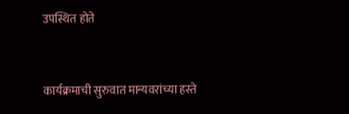उपस्थित होते


कार्यक्रमाची सुरुवात मान्यवरांच्या हस्ते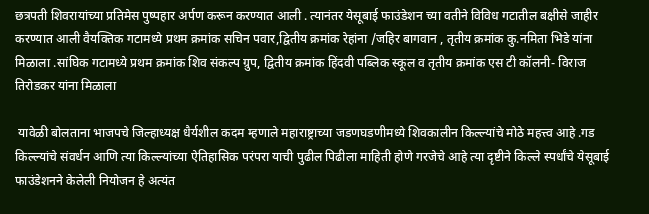छत्रपती शिवरायांच्या प्रतिमेस पुष्पहार अर्पण करून करण्यात आली . त्यानंतर येसूबाई फाउंडेशन च्या वतीने विविध गटातील बक्षीसे जाहीर करण्यात आली वैयक्तिक गटामध्ये प्रथम क्रमांक सचिन पवार,द्वितीय क्रमांक रेहांना /जहिर बागवान , तृतीय क्रमांक कु.नमिता भिडे यांना मिळाला .सांघिक गटामध्ये प्रथम क्रमांक शिव संकल्प ग्रुप, द्वितीय क्रमांक हिंदवी पब्लिक स्कूल व तृतीय क्रमांक एस टी कॉलनी- विराज तिरोडकर यांना मिळाला

 यावेळी बोलताना भाजपचे जिल्हाध्यक्ष धैर्यशील कदम म्हणाले महाराष्ट्राच्या जडणघडणीमध्ये शिवकालीन किल्ल्यांचे मोठे महत्त्व आहे .गड किल्ल्यांचे संवर्धन आणि त्या किल्ल्यांच्या ऐतिहासिक परंपरा याची पुढील पिढीला माहिती होणे गरजेचे आहे त्या दृष्टीने किल्ले स्पर्धांचे येसूबाई फाउंडेशनने केलेली नियोजन हे अत्यंत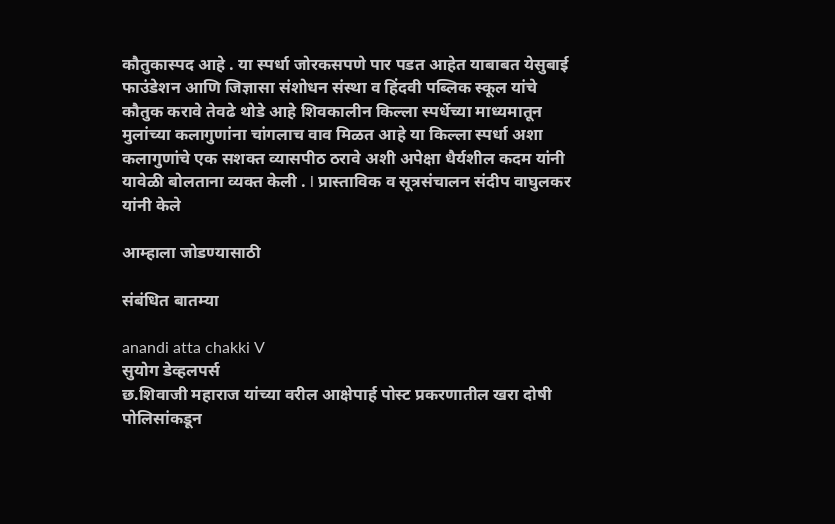कौतुकास्पद आहे . या स्पर्धा जोरकसपणे पार पडत आहेत याबाबत येसुबाई फाउंडेशन आणि जिज्ञासा संशोधन संस्था व हिंदवी पब्लिक स्कूल यांचे कौतुक करावे तेवढे थोडे आहे शिवकालीन किल्ला स्पर्धेच्या माध्यमातून मुलांच्या कलागुणांना चांगलाच वाव मिळत आहे या किल्ला स्पर्धा अशा कलागुणांचे एक सशक्त व्यासपीठ ठरावे अशी अपेक्षा धैर्यशील कदम यांनी यावेळी बोलताना व्यक्त केली . l प्रास्ताविक व सूत्रसंचालन संदीप वाघुलकर यांनी केले

आम्हाला जोडण्यासाठी

संबंधित बातम्या

anandi atta chakki V
सुयोग डेव्हलपर्स
छ.शिवाजी महाराज यांच्या वरील आक्षेपार्ह पोस्ट प्रकरणातील खरा दोषी पोलिसांकडून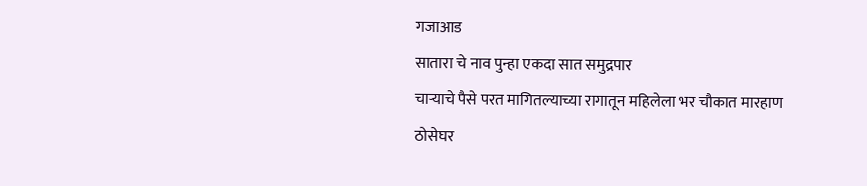गजाआड
सातारा चे नाव पुन्हा एकदा सात समुद्रपार
चाऱ्याचे पैसे परत मागितल्याच्या रागातून महिलेला भर चौकात मारहाण
ठोसेघर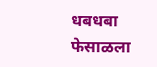धबधबा फेसाळला